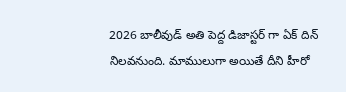2026 బాలీవుడ్ అతి పెద్ద డిజాస్టర్ గా ఏక్ దిన్ నిలవనుంది. మాములుగా అయితే దీని హీరో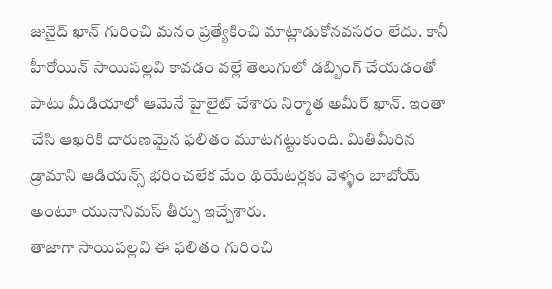జునైద్ ఖాన్ గురించి మనం ప్రత్యేకించి మాట్లాడుకోనవసరం లేదు. కానీ హీరోయిన్ సాయిపల్లవి కావడం వల్లే తెలుగులో డబ్బింగ్ చేయడంతో పాటు మీడియాలో ఆమెనే హైలైట్ చేశారు నిర్మాత అమీర్ ఖాన్. ఇంతా చేసి ఆఖరికి దారుణమైన ఫలితం మూటగట్టుకుంది. మితిమీరిన డ్రామాని ఆడియన్స్ భరించలేక మేం థియేటర్లకు వెళ్ళం బాబోయ్ అంటూ యునానిమస్ తీర్పు ఇచ్చేశారు.
తాజాగా సాయిపల్లవి ఈ ఫలితం గురించి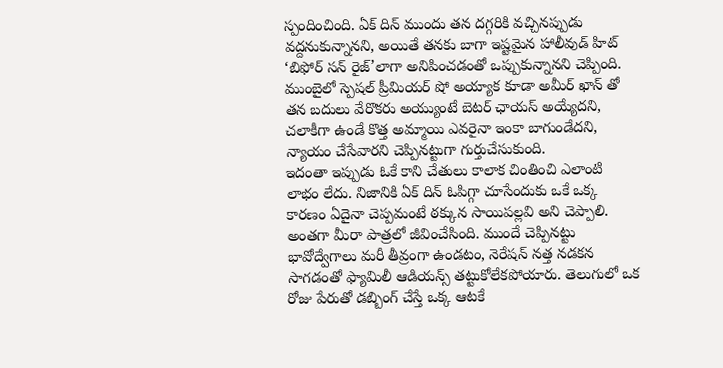స్పందించింది. ఏక్ దిన్ ముందు తన దగ్గరికి వచ్చినప్పుడు వద్దనుకున్నానని, అయితే తనకు బాగా ఇష్టమైన హాలీవుడ్ హిట్ ‘బిఫోర్ సన్ రైజ్’లాగా అనిపించడంతో ఒప్పుకున్నానని చెప్పింది. ముంబైలో స్పెషల్ ప్రీమియర్ షో అయ్యాక కూడా అమీర్ ఖాన్ తో తన బదులు వేరొకరు అయ్యుంటే బెటర్ ఛాయస్ అయ్యేదని, చలాకీగా ఉండే కొత్త అమ్మాయి ఎవరైనా ఇంకా బాగుండేదని, న్యాయం చేసేవారని చెప్పినట్టుగా గుర్తుచేసుకుంది.
ఇదంతా ఇప్పుడు ఓకే కాని చేతులు కాలాక చింతించి ఎలాంటి లాభం లేదు. నిజానికి ఏక్ దిన్ ఓపిగ్గా చూసేందుకు ఒకే ఒక్క కారణం ఏదైనా చెప్పమంటే ఠక్కున సాయిపల్లవి అని చెప్పాలి. అంతగా మీరా పాత్రలో జీవించేసింది. ముందే చెప్పినట్టు భావోద్వేగాలు మరీ తీవ్రంగా ఉండటం, నెరేషన్ నత్త నడకన సాగడంతో ఫ్యామిలీ ఆడియన్స్ తట్టుకోలేకపోయారు. తెలుగులో ఒక రోజు పేరుతో డబ్బింగ్ చేస్తే ఒక్క ఆటకే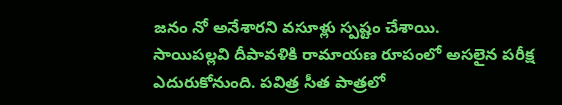జనం నో అనేశారని వసూళ్లు స్పష్టం చేశాయి.
సాయిపల్లవి దీపావళికి రామాయణ రూపంలో అసలైన పరీక్ష ఎదురుకోనుంది. పవిత్ర సీత పాత్రలో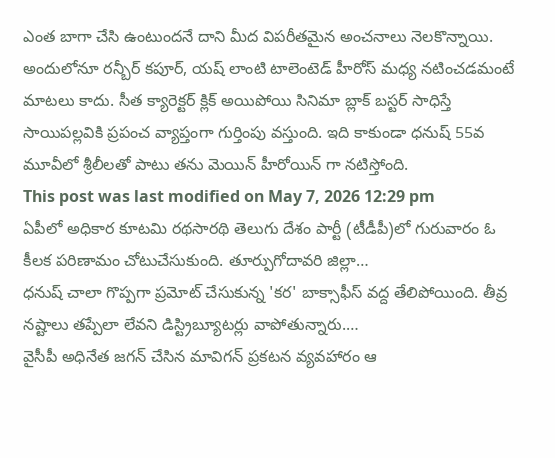ఎంత బాగా చేసి ఉంటుందనే దాని మీద విపరీతమైన అంచనాలు నెలకొన్నాయి. అందులోనూ రన్బీర్ కపూర్, యష్ లాంటి టాలెంటెడ్ హీరోస్ మధ్య నటించడమంటే మాటలు కాదు. సీత క్యారెక్టర్ క్లిక్ అయిపోయి సినిమా బ్లాక్ బస్టర్ సాధిస్తే సాయిపల్లవికి ప్రపంచ వ్యాప్తంగా గుర్తింపు వస్తుంది. ఇది కాకుండా ధనుష్ 55వ మూవీలో శ్రీలీలతో పాటు తను మెయిన్ హీరోయిన్ గా నటిస్తోంది.
This post was last modified on May 7, 2026 12:29 pm
ఏపీలో అధికార కూటమి రథసారథి తెలుగు దేశం పార్టీ (టీడీపీ)లో గురువారం ఓ కీలక పరిణామం చోటుచేసుకుంది. తూర్పుగోదావరి జిల్లా…
ధనుష్ చాలా గొప్పగా ప్రమోట్ చేసుకున్న 'కర' బాక్సాఫీస్ వద్ద తేలిపోయింది. తీవ్ర నష్టాలు తప్పేలా లేవని డిస్ట్రిబ్యూటర్లు వాపోతున్నారు.…
వైసీపీ అధినేత జగన్ చేసిన మావిగన్ ప్రకటన వ్యవహారం ఆ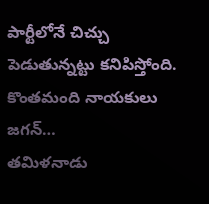పార్టీలోనే చిచ్చు పెడుతున్నట్టు కనిపిస్తోంది. కొంతమంది నాయకులు జగన్…
తమిళనాడు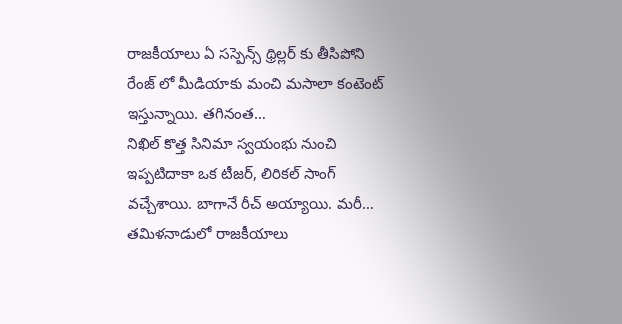రాజకీయాలు ఏ సస్పెన్స్ థ్రిల్లర్ కు తీసిపోని రేంజ్ లో మీడియాకు మంచి మసాలా కంటెంట్ ఇస్తున్నాయి. తగినంత…
నిఖిల్ కొత్త సినిమా స్వయంభు నుంచి ఇప్పటిదాకా ఒక టీజర్, లిరికల్ సాంగ్ వచ్చేశాయి. బాగానే రీచ్ అయ్యాయి. మరీ…
తమిళనాడులో రాజకీయాలు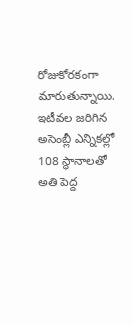రోజుకోరకంగా మారుతున్నాయి. ఇటీవల జరిగిన అసెంబ్లీ ఎన్నికల్లో 108 స్థానాలతో అతి పెద్ద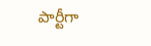పార్టీగా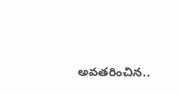అవతరించిన..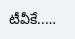టీవీకే..…